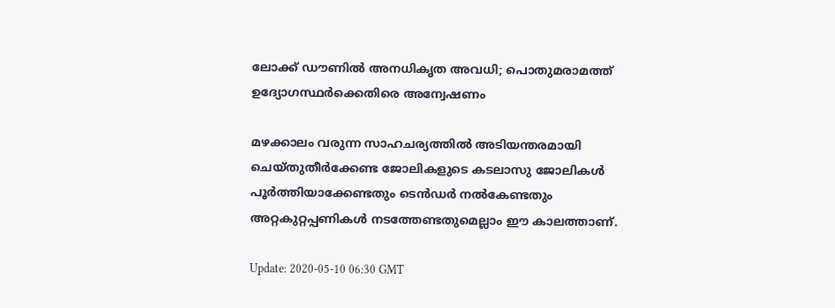ലോക്ക് ഡൗണില്‍ അനധികൃത അവധി; പൊതുമരാമത്ത് ഉദ്യോഗസ്ഥര്‍ക്കെതിരെ അന്വേഷണം

മഴക്കാലം വരുന്ന സാഹചര്യത്തില്‍ അടിയന്തരമായി ചെയ്തുതീര്‍ക്കേണ്ട ജോലികളുടെ കടലാസു ജോലികള്‍ പൂര്‍ത്തിയാക്കേണ്ടതും ടെന്‍ഡര്‍ നല്‍കേണ്ടതും അറ്റകുറ്റപ്പണികള്‍ നടത്തേണ്ടതുമെല്ലാം ഈ കാലത്താണ്.

Update: 2020-05-10 06:30 GMT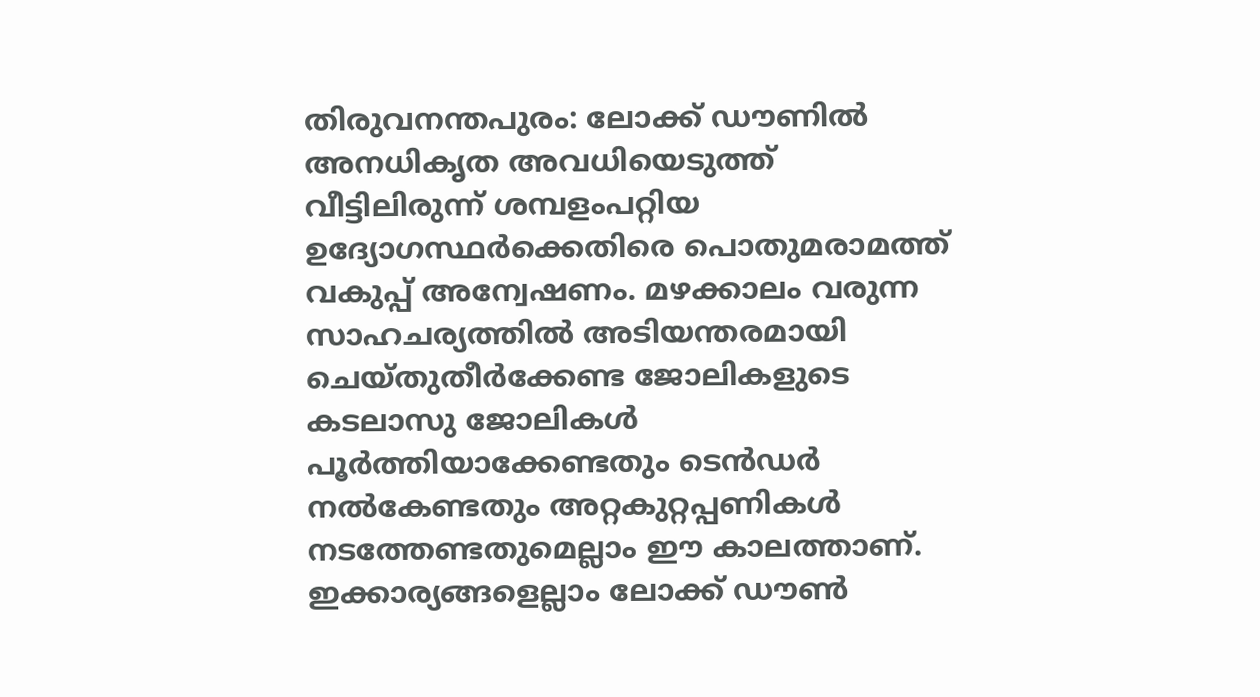തിരുവനന്തപുരം: ലോക്ക് ഡൗണില്‍ അനധികൃത അവധിയെടുത്ത് വീട്ടിലിരുന്ന് ശമ്പളംപറ്റിയ ഉദ്യോഗസ്ഥര്‍ക്കെതിരെ പൊതുമരാമത്ത് വകുപ്പ് അന്വേഷണം. മഴക്കാലം വരുന്ന സാഹചര്യത്തില്‍ അടിയന്തരമായി ചെയ്തുതീര്‍ക്കേണ്ട ജോലികളുടെ കടലാസു ജോലികള്‍ പൂര്‍ത്തിയാക്കേണ്ടതും ടെന്‍ഡര്‍ നല്‍കേണ്ടതും അറ്റകുറ്റപ്പണികള്‍ നടത്തേണ്ടതുമെല്ലാം ഈ കാലത്താണ്. ഇക്കാര്യങ്ങളെല്ലാം ലോക്ക് ഡൗണ്‍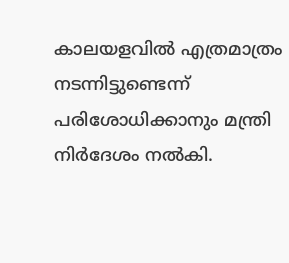കാലയളവില്‍ എത്രമാത്രം നടന്നിട്ടുണ്ടെന്ന് പരിശോധിക്കാനും മന്ത്രി നിര്‍ദേശം നല്‍കി.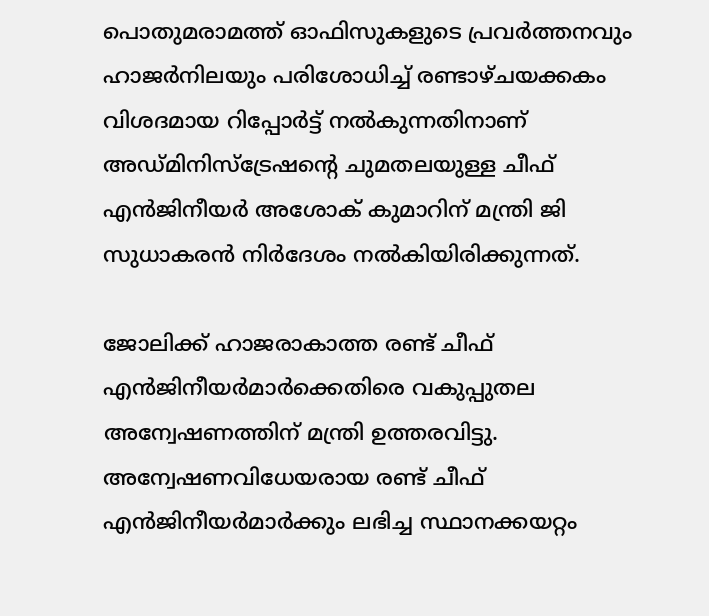പൊതുമരാമത്ത് ഓഫിസുകളുടെ പ്രവര്‍ത്തനവും ഹാജര്‍നിലയും പരിശോധിച്ച് രണ്ടാഴ്ചയക്കകം വിശദമായ റിപ്പോര്‍ട്ട് നല്‍കുന്നതിനാണ് അഡ്മിനിസ്‌ട്രേഷന്റെ ചുമതലയുള്ള ചീഫ് എന്‍ജിനീയര്‍ അശോക് കുമാറിന് മന്ത്രി ജി സുധാകരന്‍ നിര്‍ദേശം നല്‍കിയിരിക്കുന്നത്.

ജോലിക്ക് ഹാജരാകാത്ത രണ്ട് ചീഫ് എന്‍ജിനീയര്‍മാര്‍ക്കെതിരെ വകുപ്പുതല അന്വേഷണത്തിന് മന്ത്രി ഉത്തരവിട്ടു. അന്വേഷണവിധേയരായ രണ്ട് ചീഫ് എന്‍ജിനീയര്‍മാര്‍ക്കും ലഭിച്ച സ്ഥാനക്കയറ്റം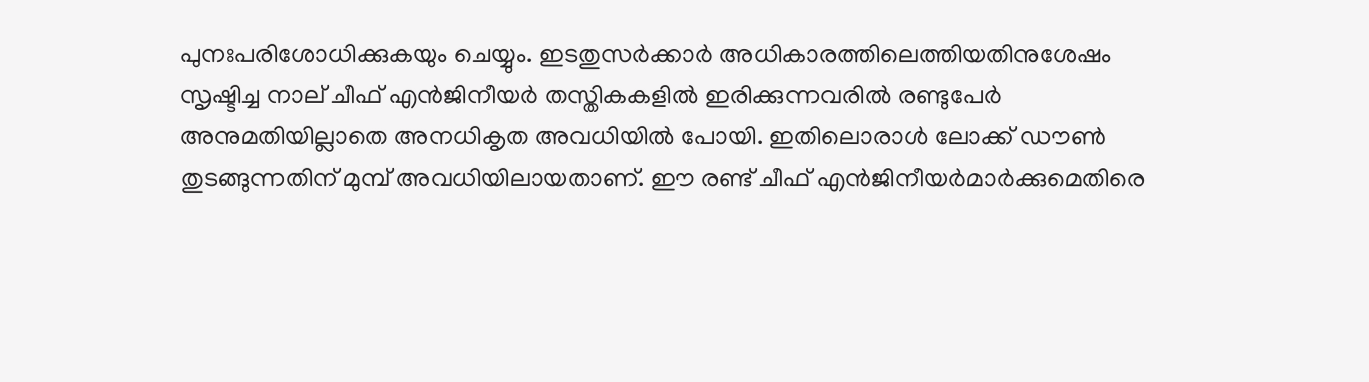പുനഃപരിശോധിക്കുകയും ചെയ്യും. ഇടതുസര്‍ക്കാര്‍ അധികാരത്തിലെത്തിയതിനുശേഷം സൃഷ്ടിച്ച നാല് ചീഫ് എന്‍ജിനീയര്‍ തസ്തികകളില്‍ ഇരിക്കുന്നവരില്‍ രണ്ടുപേര്‍ അനുമതിയില്ലാതെ അനധികൃത അവധിയില്‍ പോയി. ഇതിലൊരാള്‍ ലോക്ക് ഡൗണ്‍ തുടങ്ങുന്നതിന് മുമ്പ് അവധിയിലായതാണ്. ഈ രണ്ട് ചീഫ് എന്‍ജിനീയര്‍മാര്‍ക്കുമെതിരെ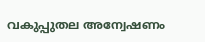വകുപ്പുതല അന്വേഷണം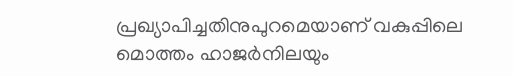പ്രഖ്യാപിച്ചതിനുപുറമെയാണ് വകുപ്പിലെ മൊത്തം ഹാജര്‍നിലയും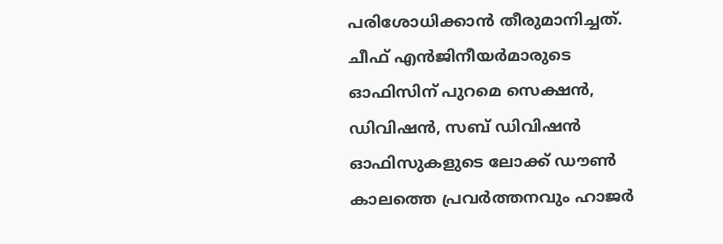പരിശോധിക്കാന്‍ തീരുമാനിച്ചത്. ചീഫ് എന്‍ജിനീയര്‍മാരുടെ ഓഫിസിന് പുറമെ സെക്ഷന്‍, ഡിവിഷന്‍, സബ് ഡിവിഷന്‍ ഓഫിസുകളുടെ ലോക്ക് ഡൗണ്‍ കാലത്തെ പ്രവര്‍ത്തനവും ഹാജര്‍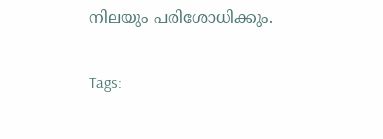നിലയും പരിശോധിക്കും.

Tags: